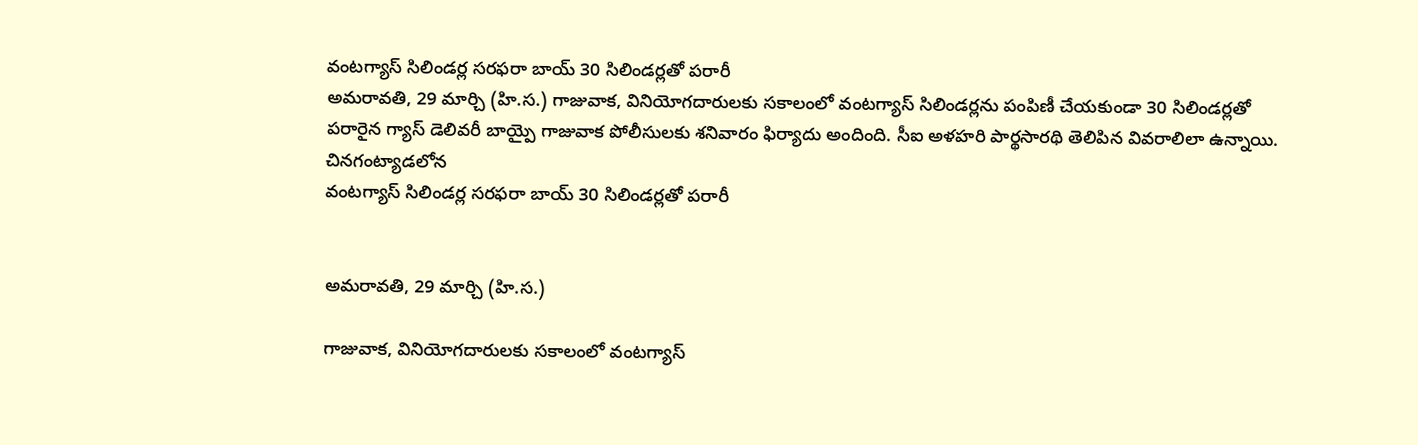వంటగ్యాస్ సిలిండర్ల సరఫరా బాయ్ 30 సిలిండర్లతో పరారీ
అమరావతి, 29 మార్చి (హి.స.) గాజువాక, వినియోగదారులకు సకాలంలో వంటగ్యాస్ సిలిండర్లను పంపిణీ చేయకుండా 30 సిలిండర్లతో పరారైన గ్యాస్ డెలివరీ బాయ్పై గాజువాక పోలీసులకు శనివారం ఫిర్యాదు అందింది. సీఐ అళహరి పార్థసారథి తెలిపిన వివరాలిలా ఉన్నాయి. చినగంట్యాడలోన
వంటగ్యాస్ సిలిండర్ల సరఫరా బాయ్ 30 సిలిండర్లతో పరారీ


అమరావతి, 29 మార్చి (హి.స.)

గాజువాక, వినియోగదారులకు సకాలంలో వంటగ్యాస్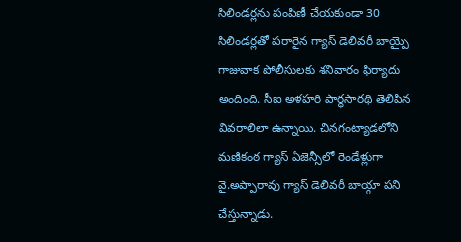సిలిండర్లను పంపిణీ చేయకుండా 30 సిలిండర్లతో పరారైన గ్యాస్ డెలివరీ బాయ్పై గాజువాక పోలీసులకు శనివారం ఫిర్యాదు అందింది. సీఐ అళహరి పార్థసారథి తెలిపిన వివరాలిలా ఉన్నాయి. చినగంట్యాడలోని మణికంఠ గ్యాస్ ఏజెన్సీలో రెండేళ్లుగా వై.అప్పారావు గ్యాస్ డెలివరీ బాయ్గా పని చేస్తున్నాడు.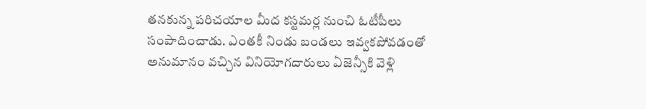తనకున్న పరిచయాల మీద కస్టమర్ల నుంచి ఓటీపీలు సంపాదించాడు. ఎంతకీ నిండు బండలు ఇవ్వకపోవడంతో అనుమానం వచ్చిన వినియోగదారులు ఏజెన్సీకి వెళ్లి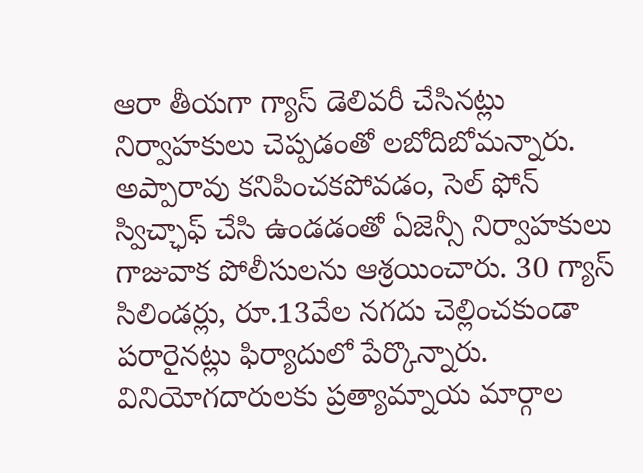ఆరా తీయగా గ్యాస్ డెలివరీ చేసినట్లు నిర్వాహకులు చెప్పడంతో లబోదిబోమన్నారు. అప్పారావు కనిపించకపోవడం, సెల్ ఫోన్ స్విచ్ఛాఫ్ చేసి ఉండడంతో ఏజెన్సీ నిర్వాహకులు గాజువాక పోలీసులను ఆశ్రయించారు. 30 గ్యాస్ సిలిండర్లు, రూ.13వేల నగదు చెల్లించకుండా పరారైనట్లు ఫిర్యాదులో పేర్కొన్నారు. వినియోగదారులకు ప్రత్యామ్నాయ మార్గాల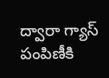ద్వారా గ్యాస్ పంపిణీకి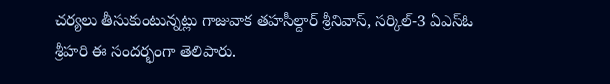చర్యలు తీసుకుంటున్నట్లు గాజువాక తహసీల్దార్ శ్రీనివాస్, సర్కిల్-3 ఏఎస్ఓ శ్రీహరి ఈ సందర్భంగా తెలిపారు.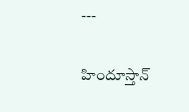---

హిందూస్తాన్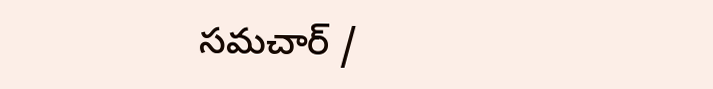సమచార్ /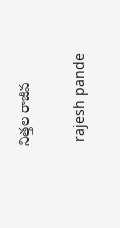నిత్తల రాజీవ


 rajesh pande